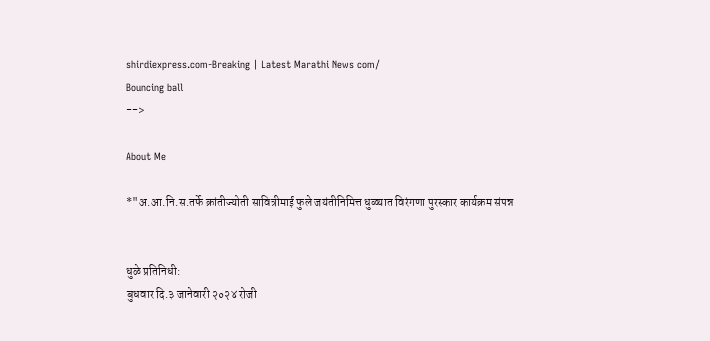shirdiexpress.com-Breaking | Latest Marathi News com/
Bouncing ball
-->

About Me

*"अ.आ.नि.स.तर्फे क्रांतीज्योती सावित्रीमाई फुले जयंतीनिमित्त धुळ्यात विरंगणा पुरस्कार कार्यक्रम संपन्न


धुळे प्रतिनिधी:
बुधवार दि.३ जानेवारी २०२४ रोजी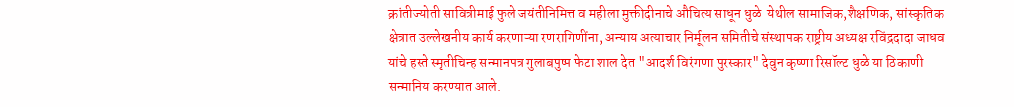क्रांतीज्योती सावित्रीमाई फुले जयंतीनिमित्त व महीला मुक्तीदीनाचे औचित्य साधून धुळे  येथील सामाजिक,शैक्षणिक, सांस्कृतिक क्षेत्रात उल्लेखनीय कार्य करणाऱ्या रणरागिणींना, अन्याय अत्याचार निर्मूलन समितीचे संस्थापक राष्ट्रीय अध्यक्ष रविंद्रदादा जाधव यांचे हस्ते स्मृतीचिन्ह सन्मानपत्र गुलाबपुष्प फेटा शाल देत "आदर्श विरंगणा पुरस्कार" देवुन कृष्णा रिसॉल्ट धुळे या ठिकाणी सन्मानिय करण्यात आले.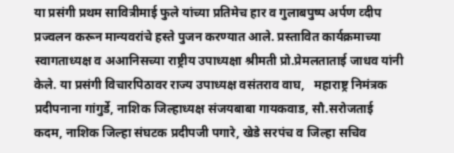या प्रसंगी प्रथम सावित्रीमाई फुले यांच्या प्रतिमेच हार व गुलाबपुष्प अर्पण व्दीप प्रज्वलन करून मान्यवरांचे हस्ते पुजन करण्यात आले. प्रस्तावित कार्यक्रमाच्या स्वागताध्यक्ष व अआनिसच्या राष्ट्रीय उपाध्यक्षा श्रीमती प्रो.प्रेमलताताई जाधव यांनी केले. या प्रसंगी विचारपिठावर राज्य उपाध्यक्ष वसंतराव वाघ,   महाराष्ट्र निमंत्रक प्रदीपनाना गांगुर्डे, नाशिक जिल्हाध्यक्ष संजयबाबा गायकवाड, सौ.सरोजताई कदम, नाशिक जिल्हा संघटक प्रदीपजी पगारे, खेडे सरपंच व जिल्हा सचिव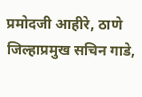प्रमोदजी आहीरे, ठाणे जिल्हाप्रमुख सचिन गाडे,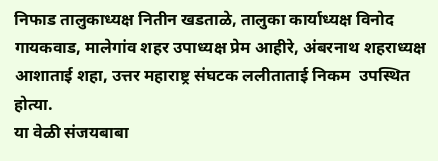निफाड तालुकाध्यक्ष नितीन खडताळे, तालुका कार्याध्यक्ष विनोद गायकवाड, मालेगांव शहर उपाध्यक्ष प्रेम आहीरे, अंबरनाथ शहराध्यक्ष आशाताई शहा, उत्तर महाराष्ट्र संघटक ललीताताई निकम  उपस्थित होत्या.
या वेळी संजयबाबा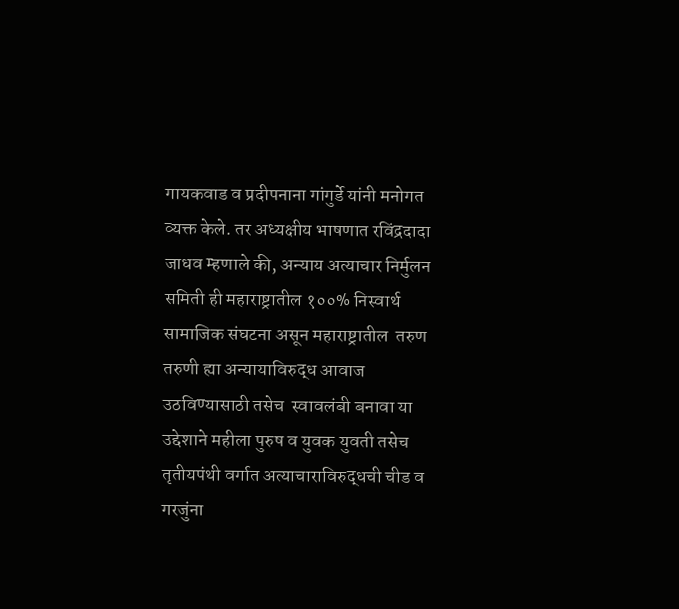गायकवाड व प्रदीपनाना गांगुर्डे यांनी मनोगत व्यक्त केले. तर अध्यक्षीय भाषणात रविंद्रदादा जाधव म्हणाले की, अन्याय अत्याचार निर्मुलन समिती ही महाराष्ट्रातील १००% निस्वार्थ सामाजिक संघटना असून महाराष्ट्रातील  तरुण तरुणी ह्या अन्यायाविरुद्ध आवाज उठविण्यासाठी तसेच  स्वावलंबी बनावा या उद्देशाने महीला पुरुष व युवक युवती तसेच तृतीयपंथी वर्गात अत्याचाराविरुद्धची चीड व गरजुंना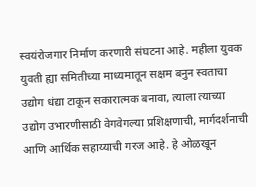स्वयंरोजगार निर्माण करणारी संघटना आहे. महीला युवक युवती ह्या समितीच्या माध्यमातून सक्षम बनुन स्वताचा उद्योग धंद्या टाकून सकारात्मक बनावा, त्याला त्याच्या उद्योग उभारणीसाठी वेगवेगल्या प्रशिक्षणाची, मार्गदर्शनाची आणि आर्थिक सहाय्याची गरज आहे. हे ओळखून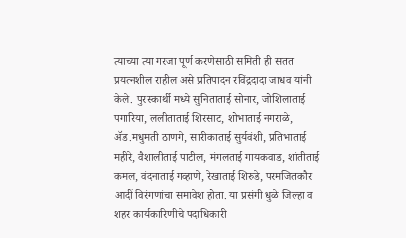त्याच्या त्या गरजा पूर्ण करणेसाठी समिती ही सतत प्रयत्नशील राहील असे प्रतिपादन रविंद्रदादा जाधव यांनी केले. पुरस्कार्थी मध्ये सुनिताताई सोनार, जोशिलाताई पगारिया, ललीताताई शिरसाट, शोभाताई नगराळे, ॲड.मधुमती ठाणगे, सारीकाताई सुर्यवंशी, प्रतिभाताई महीरे, वैशालीताई पाटील, मंगलताई गायकवाड, शांतीताई कमल, वंदनाताई गव्हाणे, रेखाताई शिरुडे, परमजितकौर आदीं विरंगणांचा समावेश होता. या प्रसंगी धुळे जिल्हा व शहर कार्यकारिणीचे पदाधिकारी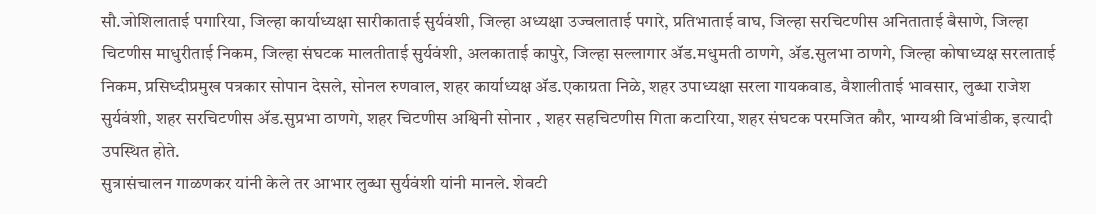सौ.जोशिलाताई पगारिया, जिल्हा कार्याध्यक्षा सारीकाताई सुर्यवंशी, जिल्हा अध्यक्षा उज्वलाताई पगारे, प्रतिभाताई वाघ, जिल्हा सरचिटणीस अनिताताई बैसाणे, जिल्हा चिटणीस माधुरीताई निकम, जिल्हा संघटक मालतीताई सुर्यवंशी, अलकाताई कापुरे, जिल्हा सल्लागार ॲड.मधुमती ठाणगे, ॲड.सुलभा ठाणगे, जिल्हा कोषाध्यक्ष सरलाताई निकम, प्रसिध्दीप्रमुख पत्रकार सोपान देसले, सोनल रुणवाल, शहर कार्याध्यक्ष ॲड.एकाग्रता निळे, शहर उपाध्यक्षा सरला गायकवाड, वैशालीताई भावसार, लुब्धा राजेश सुर्यवंशी, शहर सरचिटणीस ॲड.सुप्रभा ठाणगे, शहर चिटणीस अश्विनी सोनार , शहर सहचिटणीस गिता कटारिया, शहर संघटक परमजित कौर, भाग्यश्री विभांडीक, इत्यादी उपस्थित होते.
सुत्रासंचालन गाळणकर यांनी केले तर आभार लुब्धा सुर्यवंशी यांनी मानले. शेवटी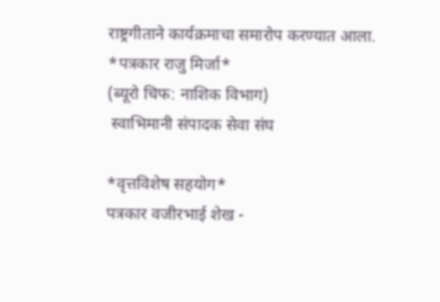राष्ट्रगीताने कार्यक्रमाचा समारोप करण्यात आला.
*पत्रकार राजु मिर्जा*
(ब्यूरो चिफ: नाशिक विभाग)
 स्वाभिमानी संपादक सेवा संघ

*वृत्तविशेष सहयोग*
पत्रकार वजीरभाई शेख -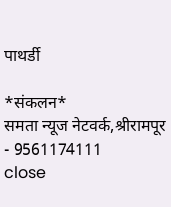पाथर्डी

*संकलन*
समता न्यूज नेटवर्क,श्रीरामपूर - 9561174111
close